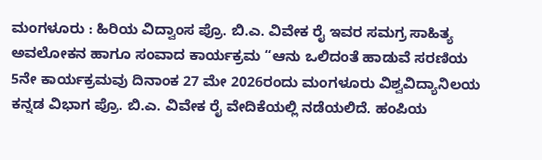ಮಂಗಳೂರು : ಹಿರಿಯ ವಿದ್ವಾಂಸ ಪ್ರೊ. ಬಿ.ಎ. ವಿವೇಕ ರೈ ಇವರ ಸಮಗ್ರ ಸಾಹಿತ್ಯ ಅವಲೋಕನ ಹಾಗೂ ಸಂವಾದ ಕಾರ್ಯಕ್ರಮ “ಆನು ಒಲಿದಂತೆ ಹಾಡುವೆ ಸರಣಿಯ 5ನೇ ಕಾರ್ಯಕ್ರಮವು ದಿನಾಂಕ 27 ಮೇ 2026ರಂದು ಮಂಗಳೂರು ವಿಶ್ವವಿದ್ಯಾನಿಲಯ ಕನ್ನಡ ವಿಭಾಗ ಪ್ರೊ. ಬಿ.ಎ. ವಿವೇಕ ರೈ ವೇದಿಕೆಯಲ್ಲಿ ನಡೆಯಲಿದೆ. ಹಂಪಿಯ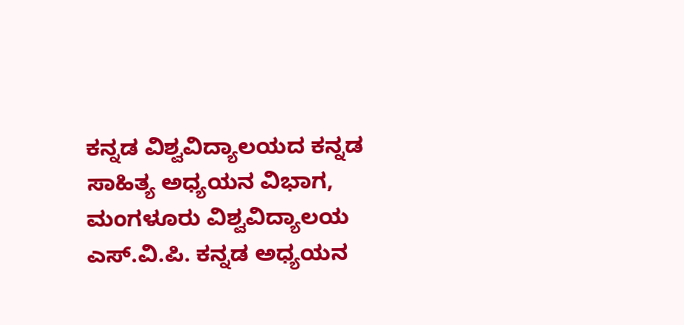ಕನ್ನಡ ವಿಶ್ವವಿದ್ಯಾಲಯದ ಕನ್ನಡ ಸಾಹಿತ್ಯ ಅಧ್ಯಯನ ವಿಭಾಗ, ಮಂಗಳೂರು ವಿಶ್ವವಿದ್ಯಾಲಯ ಎಸ್.ವಿ.ಪಿ. ಕನ್ನಡ ಅಧ್ಯಯನ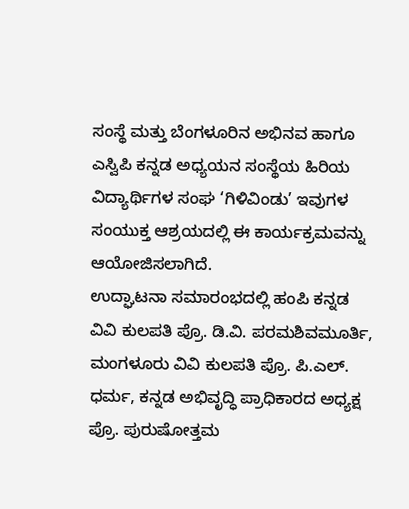ಸಂಸ್ಥೆ ಮತ್ತು ಬೆಂಗಳೂರಿನ ಅಭಿನವ ಹಾಗೂ ಎಸ್ವಿಪಿ ಕನ್ನಡ ಅಧ್ಯಯನ ಸಂಸ್ಥೆಯ ಹಿರಿಯ ವಿದ್ಯಾರ್ಥಿಗಳ ಸಂಘ ‘ಗಿಳಿವಿಂಡು’ ಇವುಗಳ ಸಂಯುಕ್ತ ಆಶ್ರಯದಲ್ಲಿ ಈ ಕಾರ್ಯಕ್ರಮವನ್ನು ಆಯೋಜಿಸಲಾಗಿದೆ.
ಉದ್ಘಾಟನಾ ಸಮಾರಂಭದಲ್ಲಿ ಹಂಪಿ ಕನ್ನಡ ವಿವಿ ಕುಲಪತಿ ಪ್ರೊ. ಡಿ.ವಿ. ಪರಮಶಿವಮೂರ್ತಿ, ಮಂಗಳೂರು ವಿವಿ ಕುಲಪತಿ ಪ್ರೊ. ಪಿ.ಎಲ್. ಧರ್ಮ, ಕನ್ನಡ ಅಭಿವೃದ್ಧಿ ಪ್ರಾಧಿಕಾರದ ಅಧ್ಯಕ್ಷ ಪ್ರೊ. ಪುರುಷೋತ್ತಮ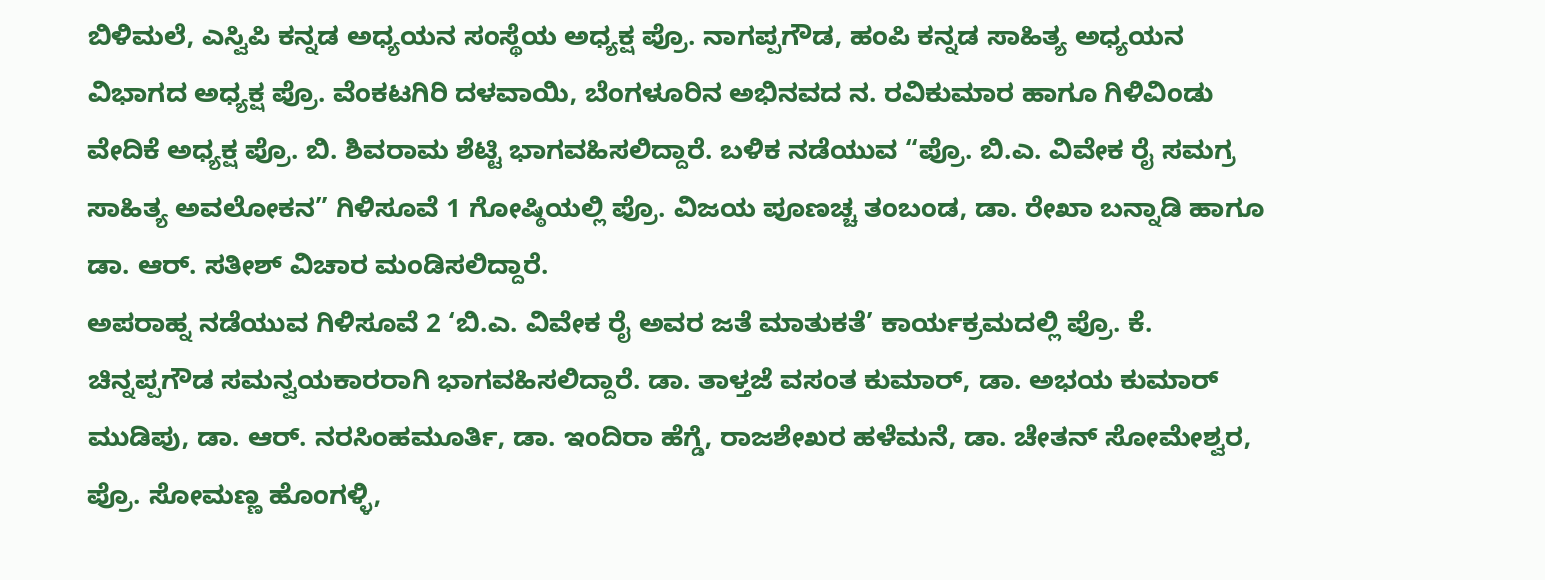ಬಿಳಿಮಲೆ, ಎಸ್ವಿಪಿ ಕನ್ನಡ ಅಧ್ಯಯನ ಸಂಸ್ಥೆಯ ಅಧ್ಯಕ್ಷ ಪ್ರೊ. ನಾಗಪ್ಪಗೌಡ, ಹಂಪಿ ಕನ್ನಡ ಸಾಹಿತ್ಯ ಅಧ್ಯಯನ ವಿಭಾಗದ ಅಧ್ಯಕ್ಷ ಪ್ರೊ. ವೆಂಕಟಗಿರಿ ದಳವಾಯಿ, ಬೆಂಗಳೂರಿನ ಅಭಿನವದ ನ. ರವಿಕುಮಾರ ಹಾಗೂ ಗಿಳಿವಿಂಡು ವೇದಿಕೆ ಅಧ್ಯಕ್ಷ ಪ್ರೊ. ಬಿ. ಶಿವರಾಮ ಶೆಟ್ಟಿ ಭಾಗವಹಿಸಲಿದ್ದಾರೆ. ಬಳಿಕ ನಡೆಯುವ “ಪ್ರೊ. ಬಿ.ಎ. ವಿವೇಕ ರೈ ಸಮಗ್ರ ಸಾಹಿತ್ಯ ಅವಲೋಕನ” ಗಿಳಿಸೂವೆ 1 ಗೋಷ್ಠಿಯಲ್ಲಿ ಪ್ರೊ. ವಿಜಯ ಪೂಣಚ್ಚ ತಂಬಂಡ, ಡಾ. ರೇಖಾ ಬನ್ನಾಡಿ ಹಾಗೂ ಡಾ. ಆರ್. ಸತೀಶ್ ವಿಚಾರ ಮಂಡಿಸಲಿದ್ದಾರೆ.
ಅಪರಾಹ್ನ ನಡೆಯುವ ಗಿಳಿಸೂವೆ 2 ‘ಬಿ.ಎ. ವಿವೇಕ ರೈ ಅವರ ಜತೆ ಮಾತುಕತೆ’ ಕಾರ್ಯಕ್ರಮದಲ್ಲಿ ಪ್ರೊ. ಕೆ. ಚಿನ್ನಪ್ಪಗೌಡ ಸಮನ್ವಯಕಾರರಾಗಿ ಭಾಗವಹಿಸಲಿದ್ದಾರೆ. ಡಾ. ತಾಳ್ತಜೆ ವಸಂತ ಕುಮಾರ್, ಡಾ. ಅಭಯ ಕುಮಾರ್ ಮುಡಿಪು, ಡಾ. ಆರ್. ನರಸಿಂಹಮೂರ್ತಿ, ಡಾ. ಇಂದಿರಾ ಹೆಗ್ಡೆ, ರಾಜಶೇಖರ ಹಳೆಮನೆ, ಡಾ. ಚೇತನ್ ಸೋಮೇಶ್ವರ, ಪ್ರೊ. ಸೋಮಣ್ಣ ಹೊಂಗಳ್ಳಿ,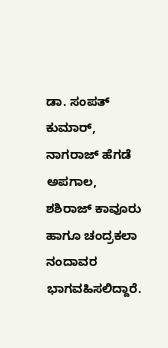ಡಾ. ಸಂಪತ್ ಕುಮಾರ್, ನಾಗರಾಜ್ ಹೆಗಡೆ ಅಪಗಾಲ, ಶಶಿರಾಜ್ ಕಾವೂರು ಹಾಗೂ ಚಂದ್ರಕಲಾ ನಂದಾವರ ಭಾಗವಹಿಸಲಿದ್ದಾರೆ.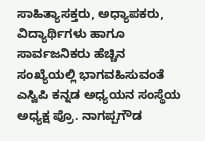ಸಾಹಿತ್ಯಾಸಕ್ತರು, ಅಧ್ಯಾಪಕರು, ವಿದ್ಯಾರ್ಥಿಗಳು ಹಾಗೂ ಸಾರ್ವಜನಿಕರು ಹೆಚ್ಚಿನ ಸಂಖ್ಯೆಯಲ್ಲಿ ಭಾಗವಹಿಸುವಂತೆ ಎಸ್ವಿಪಿ ಕನ್ನಡ ಅಧ್ಯಯನ ಸಂಸ್ಥೆಯ ಅಧ್ಯಕ್ಷ ಪ್ರೊ. ನಾಗಪ್ಪಗೌಡ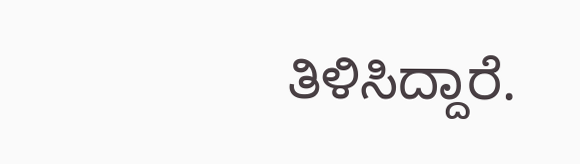ತಿಳಿಸಿದ್ದಾರೆ.